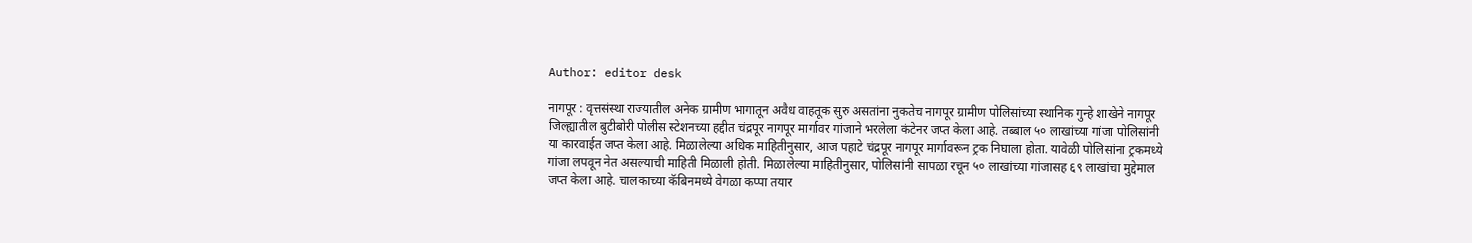Author: editor desk

नागपूर : वृत्तसंस्था राज्यातील अनेक ग्रामीण भागातून अवैध वाहतूक सुरु असतांना नुकतेच नागपूर ग्रामीण पोलिसांच्या स्थानिक गुन्हे शाखेने नागपूर जिल्ह्यातील बुटीबोरी पोलीस स्टेशनच्या हद्दीत चंद्रपूर नागपूर मार्गावर गांजाने भरलेला कंटेनर जप्त केला आहे. तब्बाल ५० लाखांच्या गांजा पोलिसांनी या कारवाईत जप्त केला आहे. मिळालेल्या अधिक माहितीनुसार, आज पहाटे चंद्रपूर नागपूर मार्गावरून ट्रक निघाला होता. यावेळी पोलिसांना ट्रकमध्ये गांजा लपवून नेत असल्याची माहिती मिळाली होती. मिळालेल्या माहितीनुसार, पोलिसांनी सापळा रचून ५० लाखांच्या गांजासह ६९ लाखांचा मुद्देमाल जप्त केला आहे. चालकाच्या कॅबिनमध्ये वेगळा कप्पा तयार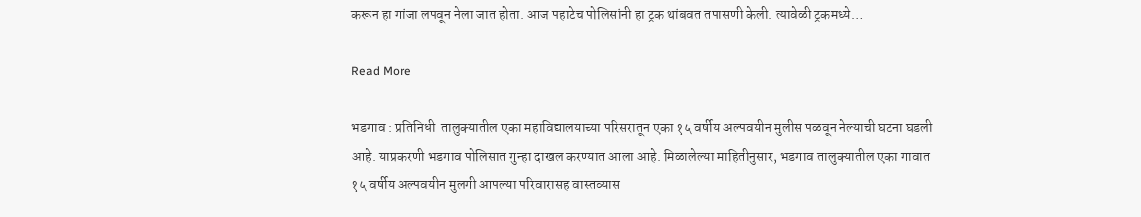करून हा गांजा लपवून नेला जात होता. आज पहाटेच पोलिसांनी हा ट्रक थांबवत तपासणी केली. त्यावेळी ट्रकमध्ये…

Read More

भडगाव : प्रतिनिधी  तालुक्यातील एका महाविद्यालयाच्या परिसरातून एका १५ वर्षीय अल्पवयीन मुलीस पळवून नेल्याची घटना घडली आहे. याप्रकरणी भडगाव पोलिसात गुन्हा दाखल करण्यात आला आहे. मिळालेल्या माहितीनुसार, भडगाव तालुक्यातील एका गावात १५ वर्षीय अल्पवयीन मुलगी आपल्या परिवारासह वास्तव्यास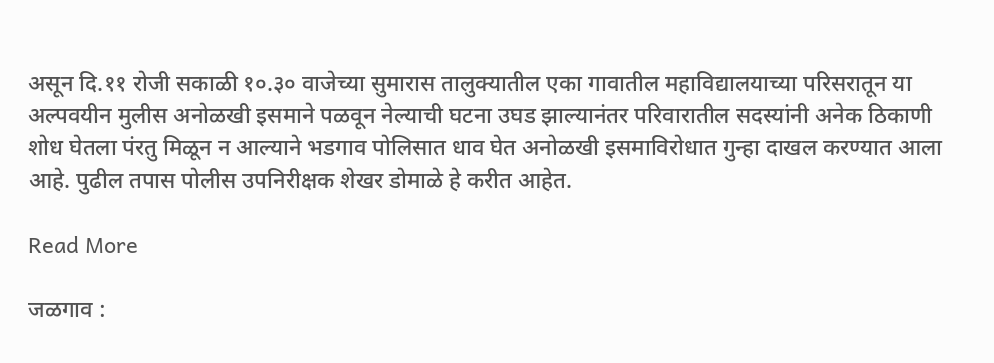असून दि.११ रोजी सकाळी १०.३० वाजेच्या सुमारास तालुक्यातील एका गावातील महाविद्यालयाच्या परिसरातून या अल्पवयीन मुलीस अनोळखी इसमाने पळवून नेल्याची घटना उघड झाल्यानंतर परिवारातील सदस्यांनी अनेक ठिकाणी शोध घेतला पंरतु मिळून न आल्याने भडगाव पोलिसात धाव घेत अनोळखी इसमाविरोधात गुन्हा दाखल करण्यात आला आहे. पुढील तपास पोलीस उपनिरीक्षक शेखर डोमाळे हे करीत आहेत.

Read More

जळगाव :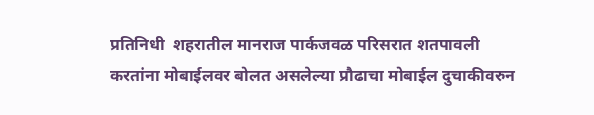प्रतिनिधी  शहरातील मानराज पार्कजवळ परिसरात शतपावली करतांना मोबाईलवर बोलत असलेल्या प्रौढाचा मोबाईल दुचाकीवरुन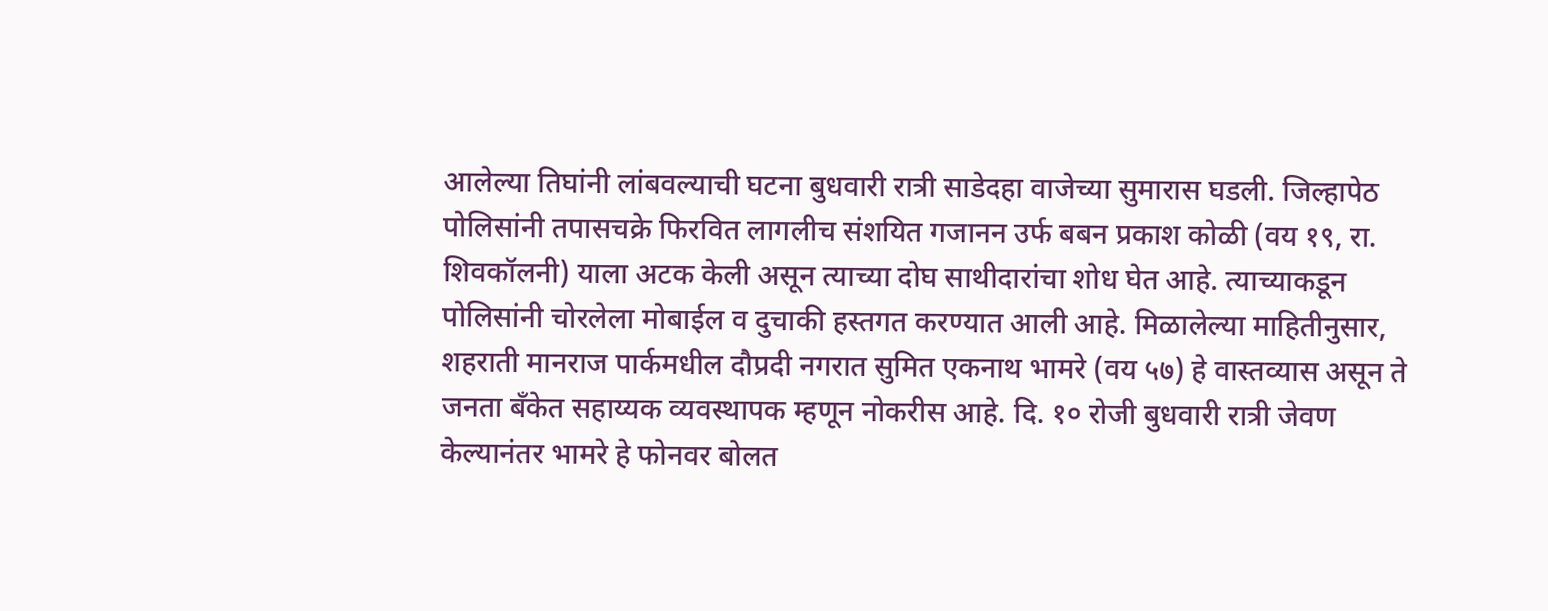आलेल्या तिघांनी लांबवल्याची घटना बुधवारी रात्री साडेदहा वाजेच्या सुमारास घडली. जिल्हापेठ पोलिसांनी तपासचक्रे फिरवित लागलीच संशयित गजानन उर्फ बबन प्रकाश कोळी (वय १९, रा. शिवकॉलनी) याला अटक केली असून त्याच्या दोघ साथीदारांचा शोध घेत आहे. त्याच्याकडून पोलिसांनी चोरलेला मोबाईल व दुचाकी हस्तगत करण्यात आली आहे. मिळालेल्या माहितीनुसार, शहराती मानराज पार्कमधील दौप्रदी नगरात सुमित एकनाथ भामरे (वय ५७) हे वास्तव्यास असून ते जनता बँकेत सहाय्यक व्यवस्थापक म्हणून नोकरीस आहे. दि. १० रोजी बुधवारी रात्री जेवण केल्यानंतर भामरे हे फोनवर बोलत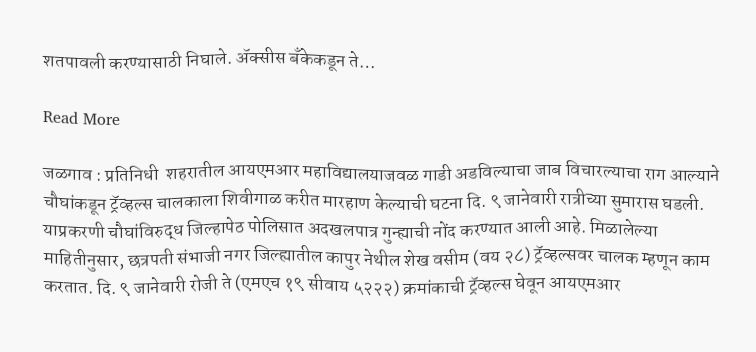शतपावली करण्यासाठी निघाले. ॲक्सीस बँकेकडून ते…

Read More

जळगाव : प्रतिनिधी  शहरातील आयएमआर महाविद्यालयाजवळ गाडी अडविल्याचा जाब विचारल्याचा राग आल्याने चौघांकडून ट्रॅव्हल्स चालकाला शिवीगाळ करीत मारहाण केल्याची घटना दि. ९ जानेवारी रात्रीच्या सुमारास घडली. याप्रकरणी चौघांविरुद्ध जिल्हापेठ पोलिसात अदखलपात्र गुन्ह्याची नोंद करण्यात आली आहे. मिळालेल्या माहितीनुसार, छत्रपती संभाजी नगर जिल्ह्यातील कापुर नेथील शेख वसीम (वय २८) ट्रॅव्हल्सवर चालक म्हणून काम करतात. दि. ९ जानेवारी रोजी ते (एमएच १९ सीवाय ५२२२) क्रमांकाची ट्रॅव्हल्स घेवून आयएमआर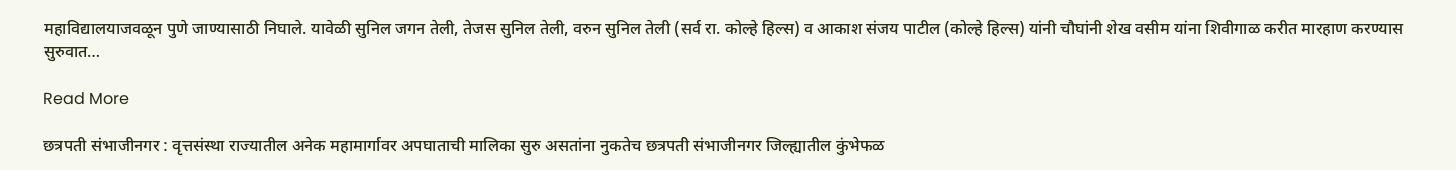महाविद्यालयाजवळून पुणे जाण्यासाठी निघाले. यावेळी सुनिल जगन तेली, तेजस सुनिल तेली, वरुन सुनिल तेली (सर्व रा. कोल्हे हिल्स) व आकाश संजय पाटील (कोल्हे हिल्स) यांनी चौघांनी शेख वसीम यांना शिवीगाळ करीत मारहाण करण्यास सुरुवात…

Read More

छत्रपती संभाजीनगर : वृत्तसंस्था राज्यातील अनेक महामार्गावर अपघाताची मालिका सुरु असतांना नुकतेच छत्रपती संभाजीनगर जिल्ह्यातील कुंभेफळ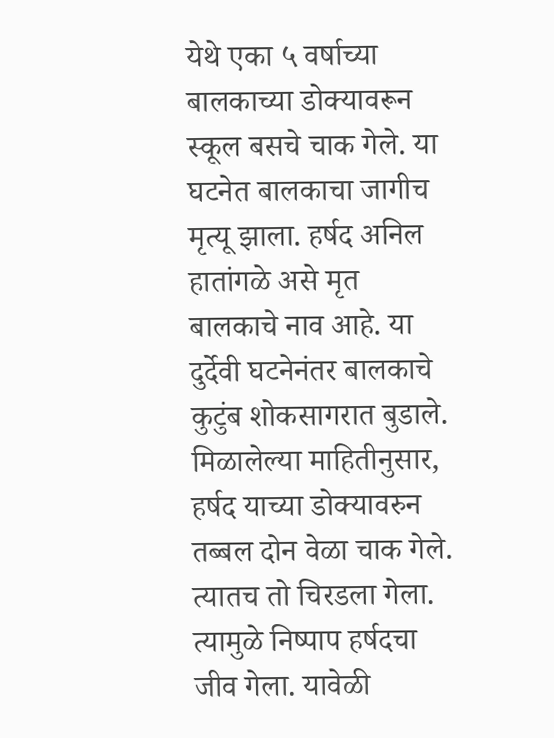येथे एका ५ वर्षाच्या बालकाच्या डोक्यावरून स्कूल बसचे चाक गेले. या घटनेत बालकाचा जागीच मृत्यू झाला. हर्षद अनिल हातांगळे असे मृत बालकाचे नाव आहे. या दुर्देवी घटनेनंतर बालकाचे कुटुंब शोकसागरात बुडाले. मिळालेल्या माहितीनुसार, हर्षद याच्या डोक्यावरुन तब्बल दोन वेळा चाक गेले. त्यातच तो चिरडला गेला. त्यामुळे निष्पाप हर्षदचा जीव गेला. यावेळी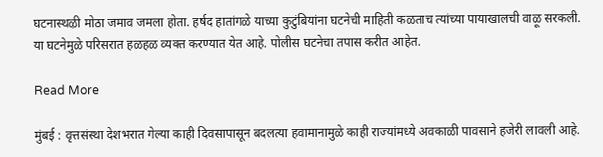घटनास्थऴी मोठा जमाव जमला होता. हर्षद हातांगळे याच्या कुटुंबियांना घटनेची माहिती कळताच त्यांच्या पायाखालची वाऴू सरकली. या घटनेमुळे परिसरात हळहळ व्यक्त करण्यात येत आहे. पोलीस घटनेचा तपास करीत आहेत.

Read More

मुंबई : वृत्तसंस्था देशभरात गेल्या काही दिवसापासून बदलत्या हवामानामुळे काही राज्यांमध्ये अवकाळी पावसाने हजेरी लावली आहे.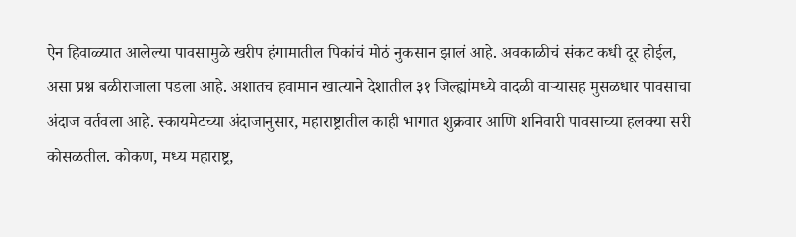ऐन हिवाळ्यात आलेल्या पावसामुळे खरीप हंगामातील पिकांचं मोठं नुकसान झालं आहे. अवकाळीचं संकट कधी दूर होईल, असा प्रश्न बळीराजाला पडला आहे. अशातच हवामान खात्याने देशातील ३१ जिल्ह्यांमध्ये वादळी वाऱ्यासह मुसळधार पावसाचा अंदाज वर्तवला आहे. स्कायमेटच्या अंदाजानुसार, महाराष्ट्रातील काही भागात शुक्रवार आणि शनिवारी पावसाच्या हलक्या सरी कोसळतील. कोकण, मध्य महाराष्ट्र,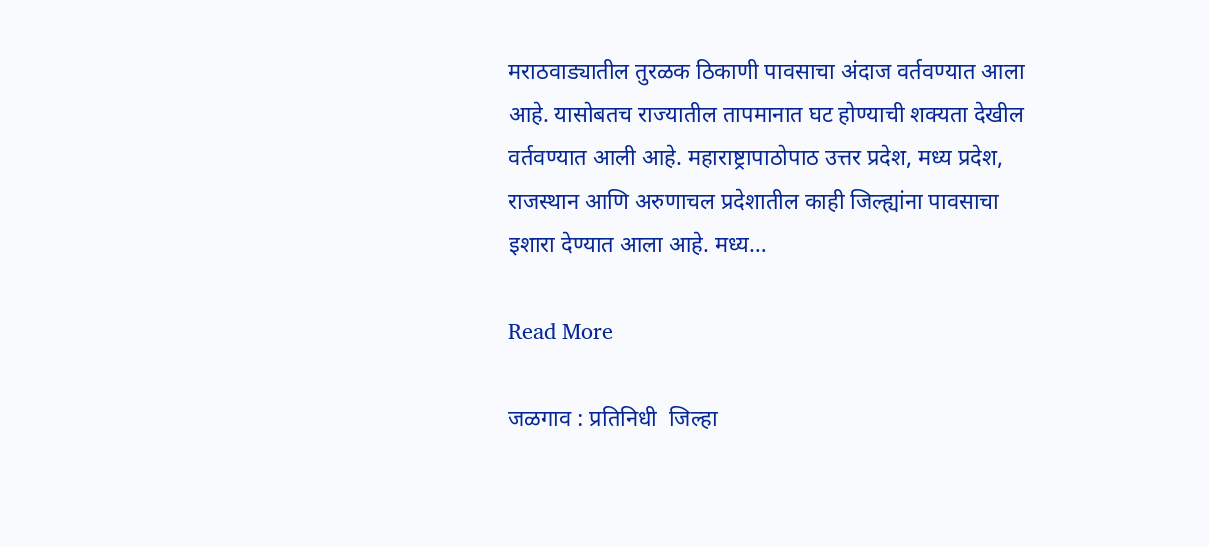मराठवाड्यातील तुरळक ठिकाणी पावसाचा अंदाज वर्तवण्यात आला आहे. यासोबतच राज्यातील तापमानात घट होण्याची शक्यता देखील वर्तवण्यात आली आहे. महाराष्ट्रापाठोपाठ उत्तर प्रदेश, मध्य प्रदेश, राजस्थान आणि अरुणाचल प्रदेशातील काही जिल्ह्यांना पावसाचा इशारा देण्यात आला आहे. मध्य…

Read More

जळगाव : प्रतिनिधी  जिल्हा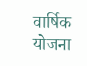वार्षिक योजना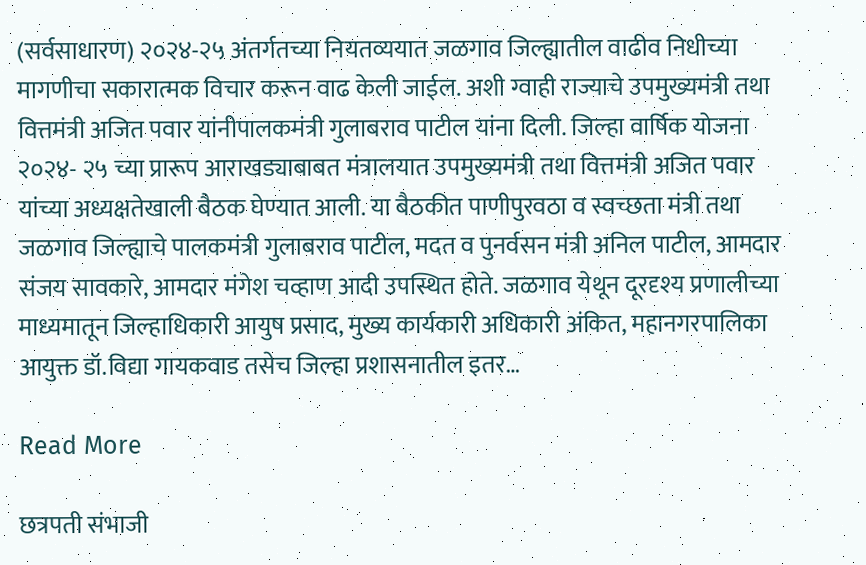(सर्वसाधारण) २०२४-२५ अंतर्गतच्या नियतव्ययात जळगाव जिल्ह्यातील वाढीव निधीच्या मागणीचा सकारात्मक विचार करून‌ वाढ केली जाईल. अशी ग्वाही राज्याचे उपमुख्यमंत्री तथा वित्तमंत्री अजित पवार यांनीपालकमंत्री गुलाबराव पाटील यांना दिली. जिल्हा वार्षिक योजना २०२४- २५ च्या प्रारूप आराखड्याबाबत मंत्रालयात उपमुख्यमंत्री तथा वित्तमंत्री अजित पवार यांच्या अध्यक्षतेखाली बैठक घेण्यात आली. या बैठकीत पाणीपुरवठा व स्वच्छता मंत्री तथा जळगाव जिल्ह्याचे पालकमंत्री गुलाबराव पाटील, मदत व पुनर्वसन मंत्री अनिल पाटील, आमदार संजय सावकारे, आमदार मंगेश चव्हाण आदी उपस्थित होते. जळगाव येथून दूरदृश्य प्रणालीच्या माध्यमातून जिल्हाधिकारी आयुष प्रसाद, मुख्य कार्यकारी अधिकारी अंकित, महानगरपालिका आयुक्त डॉ.विद्या गायकवाड तसेच जिल्हा प्रशासनातील इतर…

Read More

छत्रपती संभाजी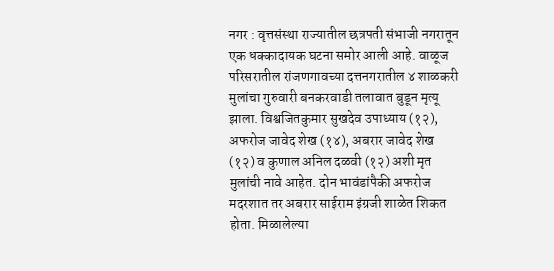नगर : वृत्तसंस्था राज्यातील छत्रपती संभाजी नगरातून एक धक्कादायक घटना समोर आली आहे. वाळूज परिसरातील रांजणगावच्या दत्तनगरातील ४ शाळकरी मुलांचा गुरुवारी बनकरवाडी तलावात बुडून मृत्यू झाला. विश्वजितकुमार सुखदेव उपाध्याय (१२), अफरोज जावेद शेख (१४), अबरार जावेद शेख (१२) व कुणाल अनिल दळवी (१२) अशी मृत मुलांची नावे आहेत. दोन भावंडांपैकी अफरोज मदरशात तर अबरार साईराम इंग्रजी शाळेत शिकत होता. मिळालेल्या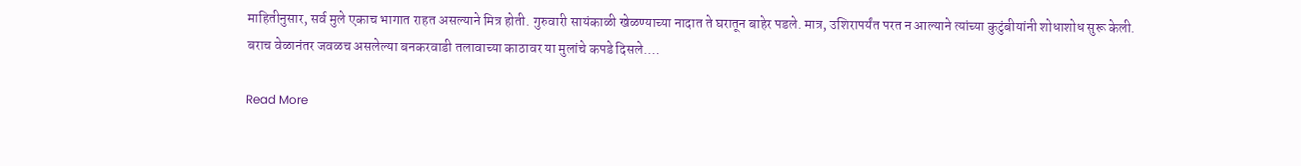माहितीनुसार, सर्व मुले एकाच भागात राहत असल्याने मित्र होती. गुरुवारी सायंकाळी खेळण्याच्या नादात ते घरातून बाहेर पडले. मात्र, उशिरापर्यंत परत न आल्याने त्यांच्या कुटुंबीयांनी शोधाशोध सुरू केली. बराच वेळानंतर जवळच असलेल्या बनकरवाडी तलावाच्या काठावर या मुलांचे कपडे दिसले.…

Read More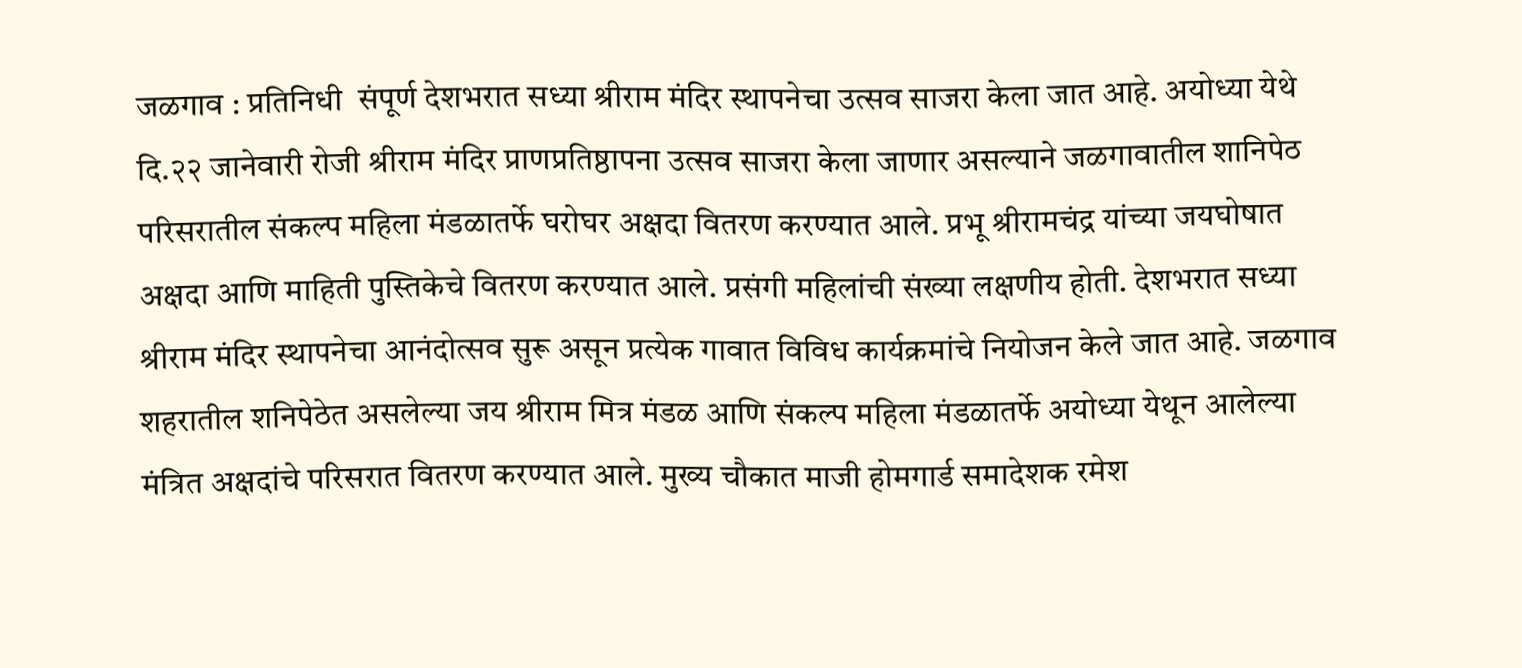जळगाव : प्रतिनिधी  संपूर्ण देशभरात सध्या श्रीराम मंदिर स्थापनेचा उत्सव साजरा केला जात आहे. अयोध्या येथे दि.२२ जानेवारी रोजी श्रीराम मंदिर प्राणप्रतिष्ठापना उत्सव साजरा केला जाणार असल्याने जळगावातील शानिपेठ परिसरातील संकल्प महिला मंडळातर्फे घरोघर अक्षदा वितरण करण्यात आले. प्रभू श्रीरामचंद्र यांच्या जयघोषात अक्षदा आणि माहिती पुस्तिकेचे वितरण करण्यात आले. प्रसंगी महिलांची संख्या लक्षणीय होती. देशभरात सध्या श्रीराम मंदिर स्थापनेचा आनंदोत्सव सुरू असून प्रत्येक गावात विविध कार्यक्रमांचे नियोजन केले जात आहे. जळगाव शहरातील शनिपेठेत असलेल्या जय श्रीराम मित्र मंडळ आणि संकल्प महिला मंडळातर्फे अयोध्या येथून आलेल्या मंत्रित अक्षदांचे परिसरात वितरण करण्यात आले. मुख्य चौकात माजी होमगार्ड समादेशक रमेश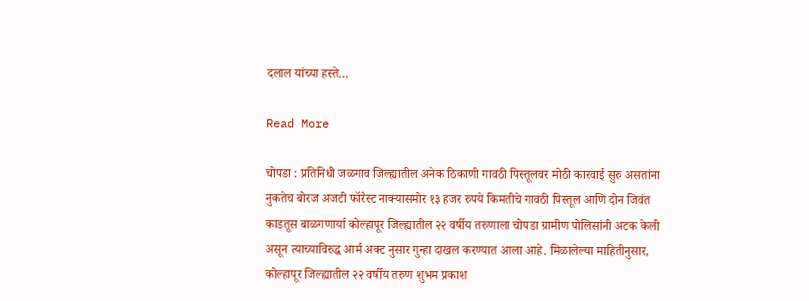दलाल यांच्या हस्ते…

Read More

चोपडा : प्रतिनिधी जळगाव जिल्ह्यातील अनेक ठिकाणी गावठी पिस्तूलवर मोठी कारवाई सुरु असतांना नुकतेच बोरज अजटी फॉरेस्ट नाक्यासमोर १३ हजर रुपये किमतीचे गावठी पिस्तूल आणि दोन जिवंत काडतूस बाळगणार्या कोल्हापूर जिल्ह्यातील २२ वर्षीय तरुणाला चोपडा ग्रामीण पोलिसांनी अटक केली असून त्याच्याविरुद्ध आर्म अक्ट नुसार गुन्हा दाखल करण्यात आला आहे. मिळालेल्या माहितीनुसार, कोल्हापूर जिल्ह्यातील २२ वर्षीय तरुण शुभम प्रकाश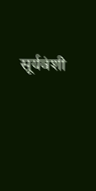सूर्यवंशी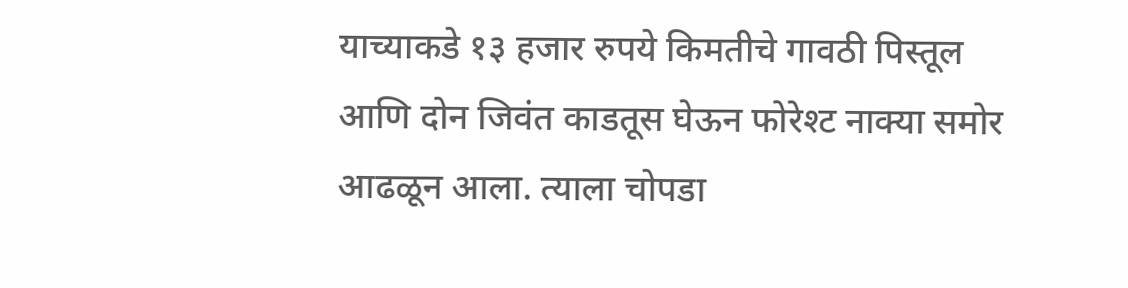याच्याकडे १३ हजार रुपये किमतीचे गावठी पिस्तूल आणि दोन जिवंत काडतूस घेऊन फोरेश्ट नाक्या समोर आढळून आला. त्याला चोपडा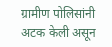ग्रामीण पोलिसांनी अटक केली असून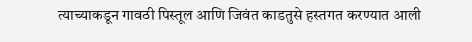त्याच्याकडून गावठी पिस्तूल आणि जिवंत काडतुसे हस्तगत करण्यात आली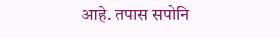आहे. तपास सपोनि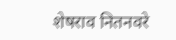शेषराव नितनवरे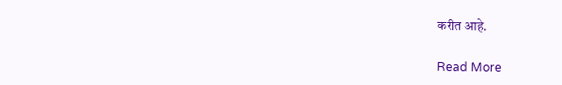करीत आहे.

Read More